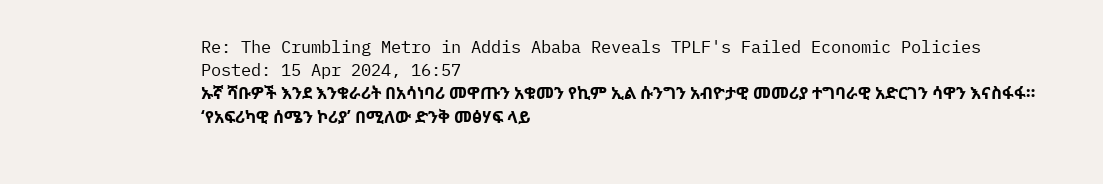Re: The Crumbling Metro in Addis Ababa Reveals TPLF's Failed Economic Policies
Posted: 15 Apr 2024, 16:57
ኡኛ ሻቡዎች እንደ እንቁራሪት በአሳነባሪ መዋጡን አቁመን የኪም ኢል ሱንግን አብዮታዊ መመሪያ ተግባራዊ አድርገን ሳዋን እናስፋፋ።
‘የአፍሪካዊ ሰሜን ኮሪያ’ በሚለው ድንቅ መፅሃፍ ላይ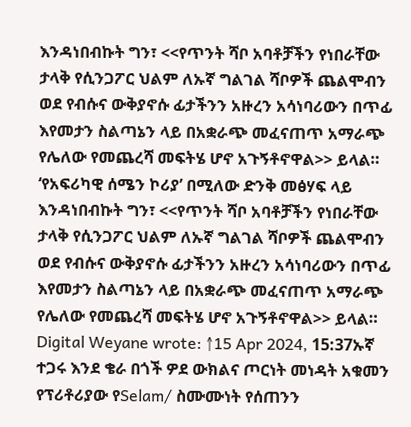እንዳነበብኩት ግን፣ <<የጥንት ሻቦ አባቶቻችን የነበራቸው ታላቅ የሲንጋፖር ህልም ለኡኛ ግልገል ሻቦዎች ጨልሞብን ወደ የብሱና ውቅያኖሱ ፊታችንን አዙረን አሳነባሪውን በጥፊ እየመታን ስልጣኔን ላይ በአቋራጭ መፈናጠጥ አማራጭ የሌለው የመጨረሻ መፍትሄ ሆኖ አጉኝቶኖዋል>> ይላል።
‘የአፍሪካዊ ሰሜን ኮሪያ’ በሚለው ድንቅ መፅሃፍ ላይ እንዳነበብኩት ግን፣ <<የጥንት ሻቦ አባቶቻችን የነበራቸው ታላቅ የሲንጋፖር ህልም ለኡኛ ግልገል ሻቦዎች ጨልሞብን ወደ የብሱና ውቅያኖሱ ፊታችንን አዙረን አሳነባሪውን በጥፊ እየመታን ስልጣኔን ላይ በአቋራጭ መፈናጠጥ አማራጭ የሌለው የመጨረሻ መፍትሄ ሆኖ አጉኝቶኖዋል>> ይላል።
Digital Weyane wrote: ↑15 Apr 2024, 15:37ኡኛ ተጋሩ እንደ ቄራ በጎች ዎደ ውክልና ጦርነት መነዳት አቁመን የፕሪቶሪያው የSelam/ ስሙሙነት የሰጠንን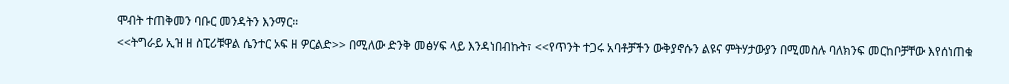ሞብት ተጠቅመን ባቡር መንዳትን እንማር።
<<ትግራይ ኢዝ ዘ ስፒሪቹዋል ሴንተር ኦፍ ዘ ዎርልድ>> በሚለው ድንቅ መፅሃፍ ላይ እንዳነበብኩት፣ <<የጥንት ተጋሩ አባቶቻችን ውቅያኖሱን ልዩና ምትሃታውያን በሚመስሉ ባለክንፍ መርከቦቻቸው እየሰነጠቁ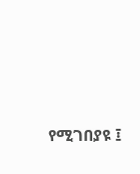የሚገበያዩ ፤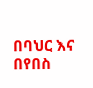በባህር እና በየበስ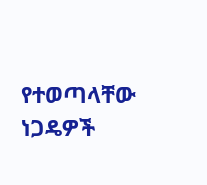የተወጣላቸው ነጋዴዎች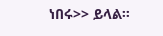ነበሩ>> ይላል።